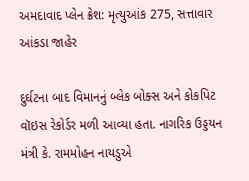અમદાવાદ પ્લેન ક્રેશ: મૃત્યુઆંક 275, સત્તાવાર આંકડા જાહેર

દુર્ઘટના બાદ વિમાનનું બ્લેક બોક્સ અને કોકપિટ વૉઇસ રેકોર્ડર મળી આવ્યા હતા. નાગરિક ઉડ્ડયન મંત્રી કે. રામમોહન નાયડુએ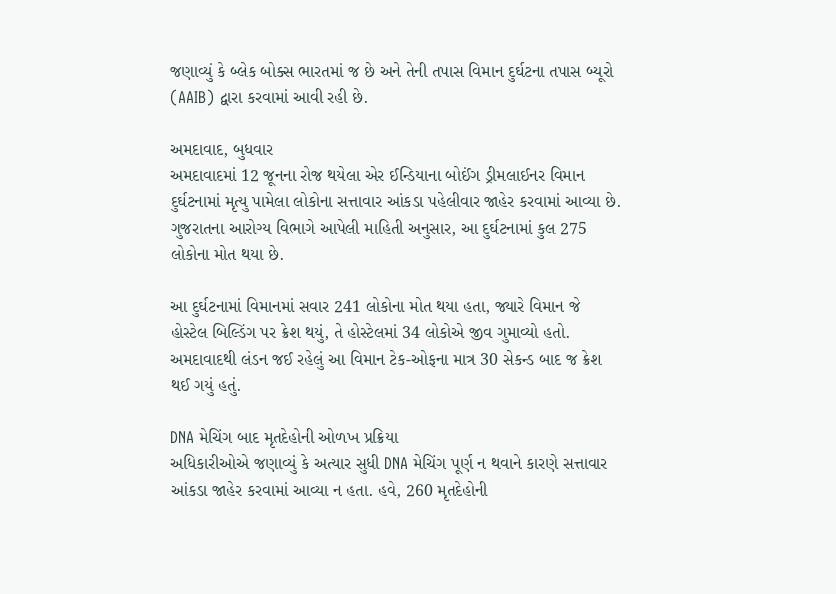જણાવ્યું કે બ્લેક બોક્સ ભારતમાં જ છે અને તેની તપાસ વિમાન દુર્ઘટના તપાસ બ્યૂરો (AAIB) દ્વારા કરવામાં આવી રહી છે.

અમદાવાદ, બુધવાર
અમદાવાદમાં 12 જૂનના રોજ થયેલા એર ઈન્ડિયાના બોઈંગ ડ્રીમલાઈનર વિમાન દુર્ઘટનામાં મૃત્યુ પામેલા લોકોના સત્તાવાર આંકડા પહેલીવાર જાહેર કરવામાં આવ્યા છે. ગુજરાતના આરોગ્ય વિભાગે આપેલી માહિતી અનુસાર, આ દુર્ઘટનામાં કુલ 275 લોકોના મોત થયા છે.

આ દુર્ઘટનામાં વિમાનમાં સવાર 241 લોકોના મોત થયા હતા, જ્યારે વિમાન જે હોસ્ટેલ બિલ્ડિંગ પર ક્રેશ થયું, તે હોસ્ટેલમાં 34 લોકોએ જીવ ગુમાવ્યો હતો. અમદાવાદથી લંડન જઈ રહેલું આ વિમાન ટેક-ઓફના માત્ર 30 સેકન્ડ બાદ જ ક્રેશ થઈ ગયું હતું.

DNA મેચિંગ બાદ મૃતદેહોની ઓળખ પ્રક્રિયા
અધિકારીઓએ જણાવ્યું કે અત્યાર સુધી DNA મેચિંગ પૂર્ણ ન થવાને કારણે સત્તાવાર આંકડા જાહેર કરવામાં આવ્યા ન હતા. હવે, 260 મૃતદેહોની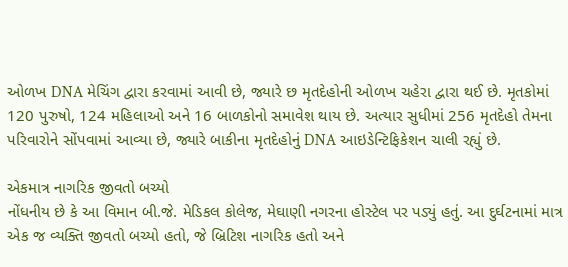ઓળખ DNA મેચિંગ દ્વારા કરવામાં આવી છે, જ્યારે છ મૃતદેહોની ઓળખ ચહેરા દ્વારા થઈ છે. મૃતકોમાં 120 પુરુષો, 124 મહિલાઓ અને 16 બાળકોનો સમાવેશ થાય છે. અત્યાર સુધીમાં 256 મૃતદેહો તેમના પરિવારોને સોંપવામાં આવ્યા છે, જ્યારે બાકીના મૃતદેહોનું DNA આઇડેન્ટિફિકેશન ચાલી રહ્યું છે.

એકમાત્ર નાગરિક જીવતો બચ્યો
નોંધનીય છે કે આ વિમાન બી.જે. મેડિકલ કોલેજ, મેઘાણી નગરના હોસ્ટેલ પર પડ્યું હતું. આ દુર્ઘટનામાં માત્ર એક જ વ્યક્તિ જીવતો બચ્યો હતો, જે બ્રિટિશ નાગરિક હતો અને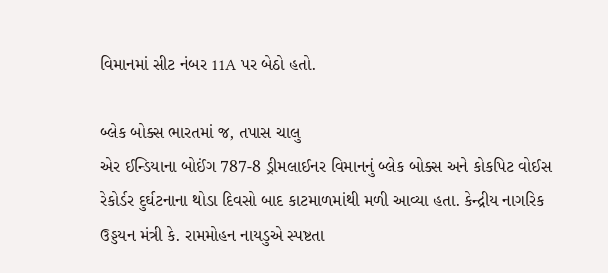વિમાનમાં સીટ નંબર 11A પર બેઠો હતો.

બ્લેક બોક્સ ભારતમાં જ, તપાસ ચાલુ
એર ઈન્ડિયાના બોઈંગ 787-8 ડ્રીમલાઈનર વિમાનનું બ્લેક બોક્સ અને કોકપિટ વોઈસ રેકોર્ડર દુર્ઘટનાના થોડા દિવસો બાદ કાટમાળમાંથી મળી આવ્યા હતા. કેન્દ્રીય નાગરિક ઉડ્ડયન મંત્રી કે. રામમોહન નાયડુએ સ્પષ્ટતા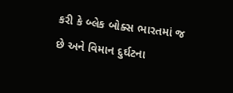કરી કે બ્લેક બોક્સ ભારતમાં જ છે અને વિમાન દુર્ઘટના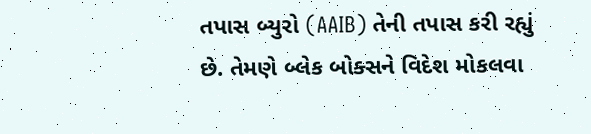તપાસ બ્યુરો (AAIB) તેની તપાસ કરી રહ્યું છે. તેમણે બ્લેક બોક્સને વિદેશ મોકલવા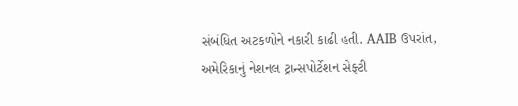સંબંધિત અટકળોને નકારી કાઢી હતી. AAIB ઉપરાંત, અમેરિકાનું નેશનલ ટ્રાન્સપોર્ટેશન સેફ્ટી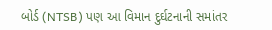બોર્ડ (NTSB) પણ આ વિમાન દુર્ઘટનાની સમાંતર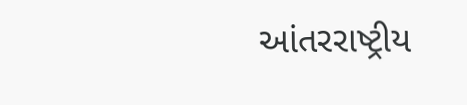આંતરરાષ્ટ્રીય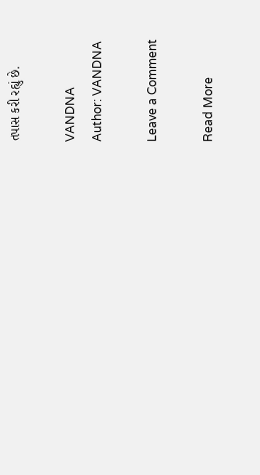તપાસ કરી રહ્યું છે.

VANDNA
Author: VANDNA

Leave a Comment

Read More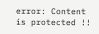error: Content is protected !!